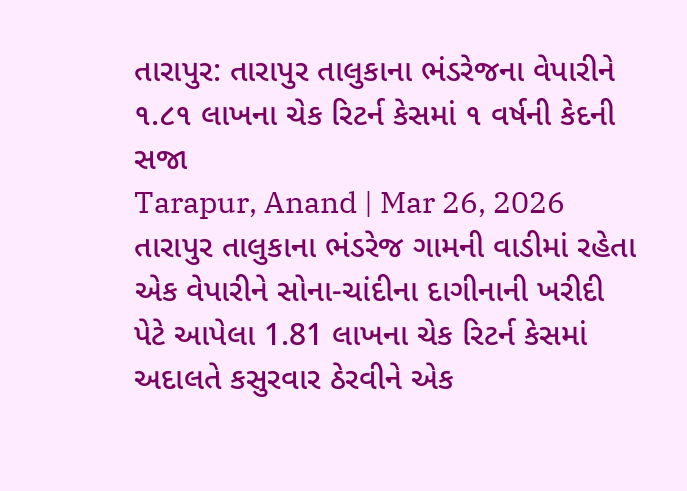તારાપુર: તારાપુર તાલુકાના ભંડરેજના વેપારીને ૧.૮૧ લાખના ચેક રિટર્ન કેસમાં ૧ વર્ષની કેદની સજા
Tarapur, Anand | Mar 26, 2026 તારાપુર તાલુકાના ભંડરેજ ગામની વાડીમાં રહેતા એક વેપારીને સોના-ચાંદીના દાગીનાની ખરીદી પેટે આપેલા 1.81 લાખના ચેક રિટર્ન કેસમાં અદાલતે કસુરવાર ઠેરવીને એક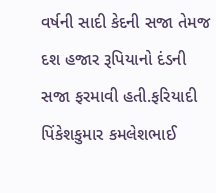વર્ષની સાદી કેદની સજા તેમજ દશ હજાર રૂપિયાનો દંડની સજા ફરમાવી હતી.ફરિયાદી પિંકેશકુમાર કમલેશભાઈ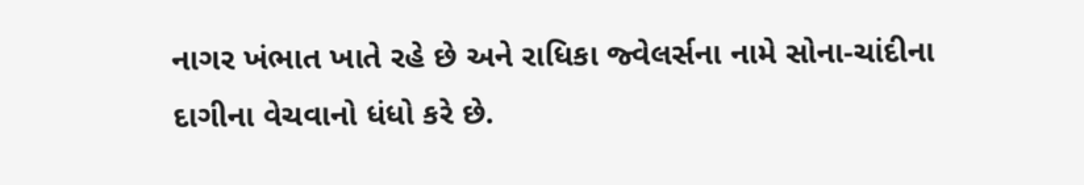નાગર ખંભાત ખાતે રહે છે અને રાધિકા જ્વેલર્સના નામે સોના-ચાંદીના દાગીના વેચવાનો ધંધો કરે છે.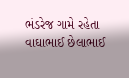ભંડરેજ ગામે રહેતા વાઘાભાઈ છેલાભાઈ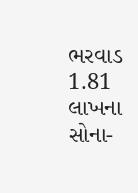ભરવાડ 1.81 લાખના સોના-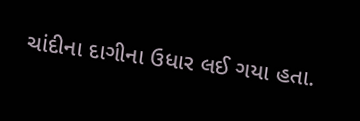ચાંદીના દાગીના ઉધાર લઈ ગયા હતા.